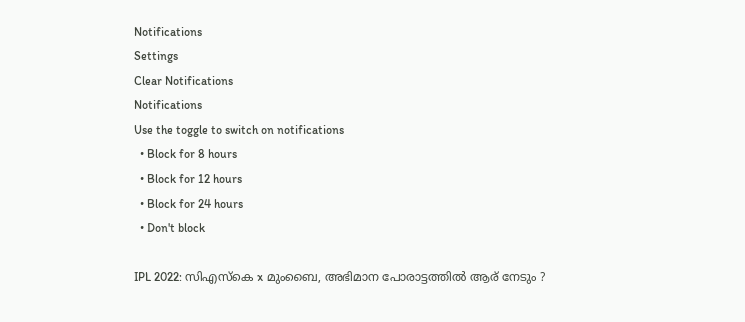Notifications
Settings
Clear Notifications
Notifications
Use the toggle to switch on notifications
  • Block for 8 hours
  • Block for 12 hours
  • Block for 24 hours
  • Don't block

IPL 2022: സിഎസ്‌കെ x മുംബൈ, അഭിമാന പോരാട്ടത്തില്‍ ആര് നേടും ?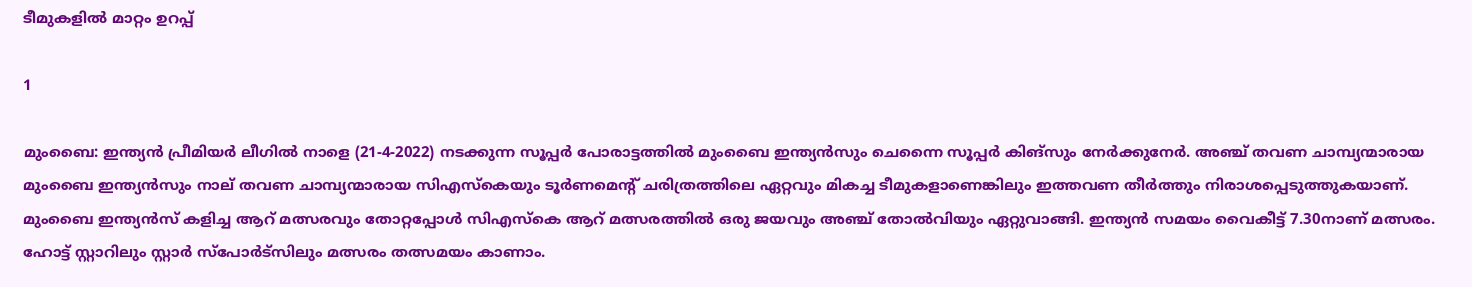ടീമുകളില്‍ മാറ്റം ഉറപ്പ്

1

മുംബൈ: ഇന്ത്യന്‍ പ്രീമിയര്‍ ലീഗില്‍ നാളെ (21-4-2022) നടക്കുന്ന സൂപ്പര്‍ പോരാട്ടത്തില്‍ മുംബൈ ഇന്ത്യന്‍സും ചെന്നൈ സൂപ്പര്‍ കിങ്‌സും നേര്‍ക്കുനേര്‍. അഞ്ച് തവണ ചാമ്പ്യന്മാരായ മുംബൈ ഇന്ത്യന്‍സും നാല് തവണ ചാമ്പ്യന്മാരായ സിഎസ്‌കെയും ടൂര്‍ണമെന്റ് ചരിത്രത്തിലെ ഏറ്റവും മികച്ച ടീമുകളാണെങ്കിലും ഇത്തവണ തീര്‍ത്തും നിരാശപ്പെടുത്തുകയാണ്. മുംബൈ ഇന്ത്യന്‍സ് കളിച്ച ആറ് മത്സരവും തോറ്റപ്പോള്‍ സിഎസ്‌കെ ആറ് മത്സരത്തില്‍ ഒരു ജയവും അഞ്ച് തോല്‍വിയും ഏറ്റുവാങ്ങി. ഇന്ത്യന്‍ സമയം വൈകീട്ട് 7.30നാണ് മത്സരം. ഹോട്ട് സ്റ്റാറിലും സ്റ്റാര്‍ സ്‌പോര്‍ട്‌സിലും മത്സരം തത്സമയം കാണാം.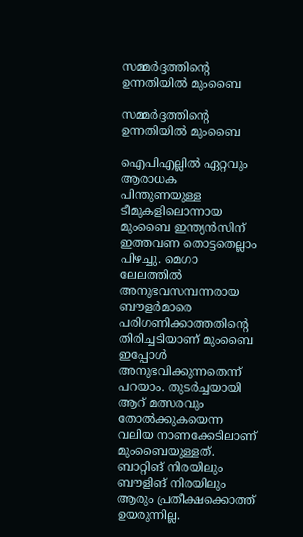സമ്മര്‍ദ്ദത്തിന്റെ ഉന്നതിയില്‍ മുംബൈ

സമ്മര്‍ദ്ദത്തിന്റെ ഉന്നതിയില്‍ മുംബൈ

ഐപിഎല്ലില്‍ ഏറ്റവും ആരാധക പിന്തുണയുള്ള ടീമുകളിലൊന്നായ മുംബൈ ഇന്ത്യന്‍സിന് ഇത്തവണ തൊട്ടതെല്ലാം പിഴച്ചു. മെഗാ ലേലത്തില്‍ അനുഭവസമ്പന്നരായ ബൗളര്‍മാരെ പരിഗണിക്കാത്തതിന്റെ തിരിച്ചടിയാണ് മുംബൈ ഇപ്പോള്‍ അനുഭവിക്കുന്നതെന്ന് പറയാം. തുടര്‍ച്ചയായി ആറ് മത്സരവും തോല്‍ക്കുകയെന്ന വലിയ നാണക്കേടിലാണ് മുംബൈയുള്ളത്. ബാറ്റിങ് നിരയിലും ബൗളിങ് നിരയിലും ആരും പ്രതീക്ഷക്കൊത്ത് ഉയരുന്നില്ല.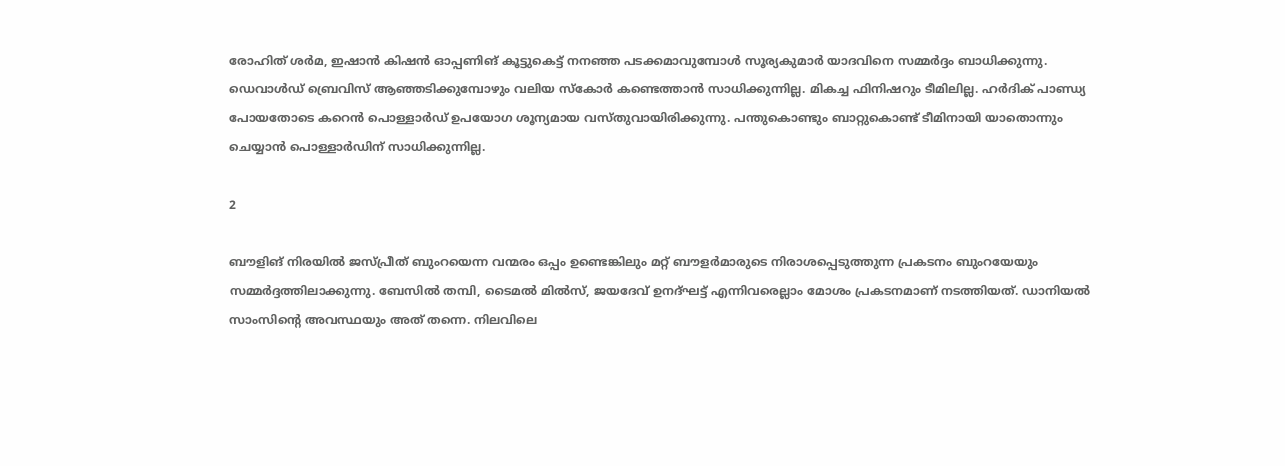രോഹിത് ശര്‍മ, ഇഷാന്‍ കിഷന്‍ ഓപ്പണിങ് കൂട്ടുകെട്ട് നനഞ്ഞ പടക്കമാവുമ്പോള്‍ സൂര്യകുമാര്‍ യാദവിനെ സമ്മര്‍ദ്ദം ബാധിക്കുന്നു. ഡെവാള്‍ഡ് ബ്രെവിസ് ആഞ്ഞടിക്കുമ്പോഴും വലിയ സ്‌കോര്‍ കണ്ടെത്താന്‍ സാധിക്കുന്നില്ല. മികച്ച ഫിനിഷറും ടീമിലില്ല. ഹര്‍ദിക് പാണ്ഡ്യ പോയതോടെ കറെന്‍ പൊള്ളാര്‍ഡ് ഉപയോഗ ശൂന്യമായ വസ്തുവായിരിക്കുന്നു. പന്തുകൊണ്ടും ബാറ്റുകൊണ്ട് ടീമിനായി യാതൊന്നും ചെയ്യാന്‍ പൊള്ളാര്‍ഡിന് സാധിക്കുന്നില്ല.

2

ബൗളിങ് നിരയില്‍ ജസ്പ്രീത് ബുംറയെന്ന വന്മരം ഒപ്പം ഉണ്ടെങ്കിലും മറ്റ് ബൗളര്‍മാരുടെ നിരാശപ്പെടുത്തുന്ന പ്രകടനം ബുംറയേയും സമ്മര്‍ദ്ദത്തിലാക്കുന്നു. ബേസില്‍ തമ്പി, ടൈമല്‍ മില്‍സ്, ജയദേവ് ഉനദ്ഘട്ട് എന്നിവരെല്ലാം മോശം പ്രകടനമാണ് നടത്തിയത്. ഡാനിയല്‍ സാംസിന്റെ അവസ്ഥയും അത് തന്നെ. നിലവിലെ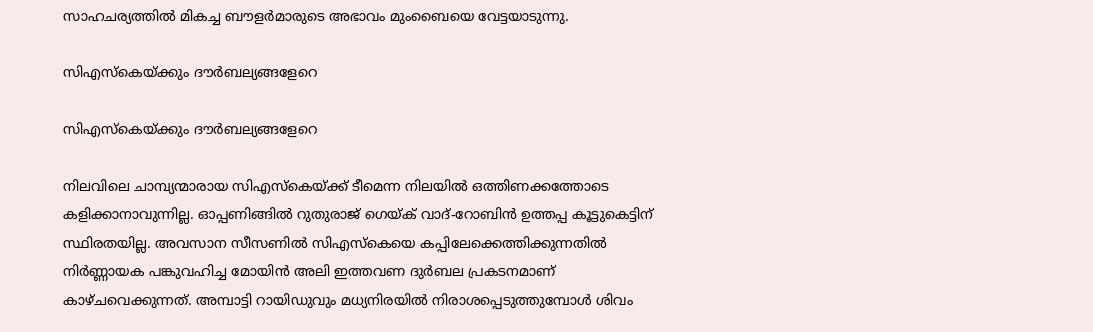സാഹചര്യത്തില്‍ മികച്ച ബൗളര്‍മാരുടെ അഭാവം മുംബൈയെ വേട്ടയാടുന്നു.

സിഎസ്‌കെയ്ക്കും ദൗര്‍ബല്യങ്ങളേറെ

സിഎസ്‌കെയ്ക്കും ദൗര്‍ബല്യങ്ങളേറെ

നിലവിലെ ചാമ്പ്യന്മാരായ സിഎസ്‌കെയ്ക്ക് ടീമെന്ന നിലയില്‍ ഒത്തിണക്കത്തോടെ കളിക്കാനാവുന്നില്ല. ഓപ്പണിങ്ങില്‍ റുതുരാജ് ഗെയ്ക് വാദ്-റോബിന്‍ ഉത്തപ്പ കൂട്ടുകെട്ടിന് സ്ഥിരതയില്ല. അവസാന സീസണില്‍ സിഎസ്‌കെയെ കപ്പിലേക്കെത്തിക്കുന്നതില്‍ നിര്‍ണ്ണായക പങ്കുവഹിച്ച മോയിന്‍ അലി ഇത്തവണ ദുര്‍ബല പ്രകടനമാണ് കാഴ്ചവെക്കുന്നത്. അമ്പാട്ടി റായിഡുവും മധ്യനിരയില്‍ നിരാശപ്പെടുത്തുമ്പോള്‍ ശിവം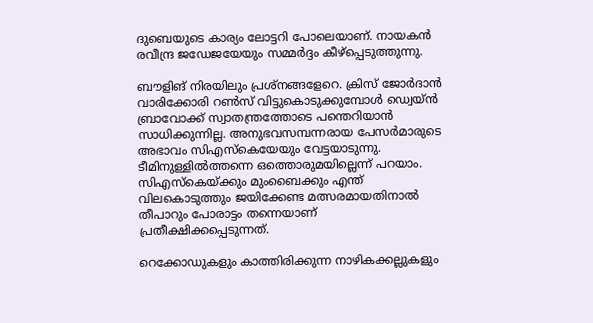ദുബെയുടെ കാര്യം ലോട്ടറി പോലെയാണ്. നായകന്‍ രവീന്ദ്ര ജഡേജയേയും സമ്മര്‍ദ്ദം കീഴ്പ്പെടുത്തുന്നു.

ബൗളിങ് നിരയിലും പ്രശ്നങ്ങളേറെ. ക്രിസ് ജോര്‍ദാന്‍ വാരിക്കോരി റണ്‍സ് വിട്ടുകൊടുക്കുമ്പോള്‍ ഡ്വെയ്ന്‍ ബ്രാവോക്ക് സ്വാതന്ത്രത്തോടെ പന്തെറിയാന്‍ സാധിക്കുന്നില്ല. അനുഭവസമ്പന്നരായ പേസര്‍മാരുടെ അഭാവം സിഎസ്‌കെയേയും വേട്ടയാടുന്നു. ടീമിനുള്ളില്‍ത്തന്നെ ഒത്തൊരുമയില്ലെന്ന് പറയാം. സിഎസ്‌കെയ്ക്കും മുംബൈക്കും എന്ത് വിലകൊടുത്തും ജയിക്കേണ്ട മത്സരമായതിനാല്‍ തീപാറും പോരാട്ടം തന്നെയാണ് പ്രതീക്ഷിക്കപ്പെടുന്നത്.

റെക്കോഡുകളും കാത്തിരിക്കുന്ന നാഴികക്കല്ലുകളും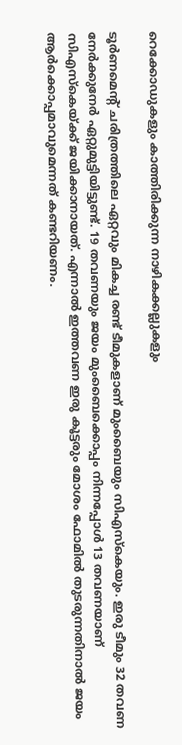റെക്കോഡുകളും കാത്തിരിക്കുന്ന നാഴികക്കല്ലുകളും

ടൂര്‍ണമെന്റ് ചരിത്രത്തിലെ ഏറ്റവും മികച്ച രണ്ട് ടീമുകളാണ് മുംബൈയും സിഎസ്‌കെയും. ഇരു ടീമും 32 തവണ നേര്‍ക്കുനേര്‍ ഏറ്റുമുട്ടിയിട്ടുണ്ട്. 19 തവണയും ജയം മുംബൈക്കൊപ്പം നിന്നപ്പോള്‍ 13 തവണയാണ് സിഎസ്‌കെയ്ക്ക് ജയിക്കാനായത്. എന്നാല്‍ ഇത്തവണ ഇരു കൂട്ടരും മോശം ഫോമില്‍ തുടരുന്നതിനാല്‍ ജയം ആര്‍ക്കൊപ്പമാവുമെന്നത് കണ്ടറിയണം.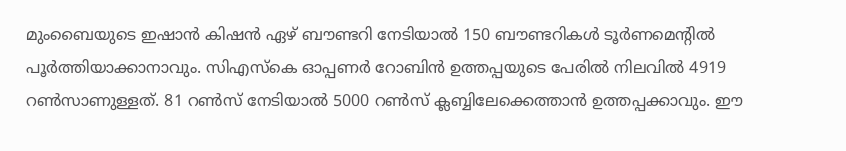മുംബൈയുടെ ഇഷാന്‍ കിഷന്‍ ഏഴ് ബൗണ്ടറി നേടിയാല്‍ 150 ബൗണ്ടറികള്‍ ടൂര്‍ണമെന്റില്‍ പൂര്‍ത്തിയാക്കാനാവും. സിഎസ്‌കെ ഓപ്പണര്‍ റോബിന്‍ ഉത്തപ്പയുടെ പേരില്‍ നിലവില്‍ 4919 റണ്‍സാണുള്ളത്. 81 റണ്‍സ് നേടിയാല്‍ 5000 റണ്‍സ് ക്ലബ്ബിലേക്കെത്താന്‍ ഉത്തപ്പക്കാവും. ഈ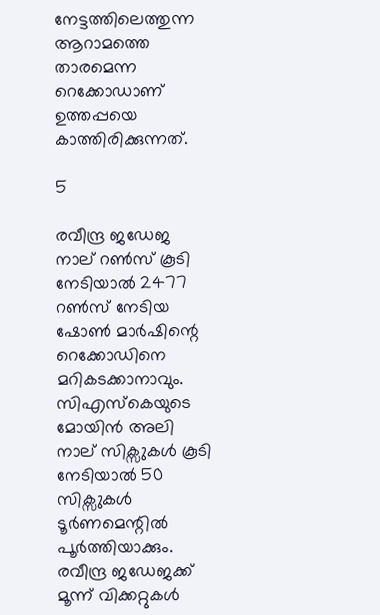നേട്ടത്തിലെത്തുന്ന ആറാമത്തെ താരമെന്ന റെക്കോഡാണ് ഉത്തപ്പയെ കാത്തിരിക്കുന്നത്.

5

രവീന്ദ്ര ജഡേജ നാല് റണ്‍സ് കൂടി നേടിയാല്‍ 2477 റണ്‍സ് നേടിയ ഷോണ്‍ മാര്‍ഷിന്റെ റെക്കോഡിനെ മറികടക്കാനാവും. സിഎസ്‌കെയുടെ മോയിന്‍ അലി നാല് സിക്സുകള്‍ കൂടി നേടിയാല്‍ 50 സിക്സുകള്‍ ടൂര്‍ണമെന്റില്‍ പൂര്‍ത്തിയാക്കും. രവീന്ദ്ര ജഡേജക്ക് മൂന്ന് വിക്കറ്റുകള്‍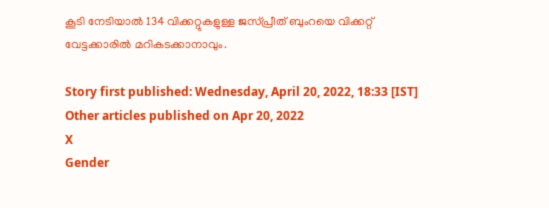കൂടി നേടിയാല്‍ 134 വിക്കറ്റുകളുള്ള ജസ്പ്രീത് ബുംറയെ വിക്കറ്റ് വേട്ടക്കാരില്‍ മറികടക്കാനാവും.

Story first published: Wednesday, April 20, 2022, 18:33 [IST]
Other articles published on Apr 20, 2022
X
Gender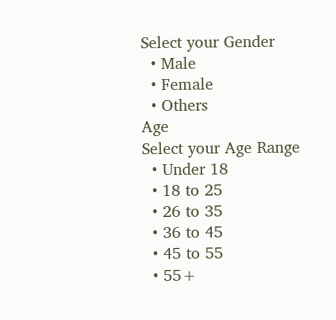Select your Gender
  • Male
  • Female
  • Others
Age
Select your Age Range
  • Under 18
  • 18 to 25
  • 26 to 35
  • 36 to 45
  • 45 to 55
  • 55+